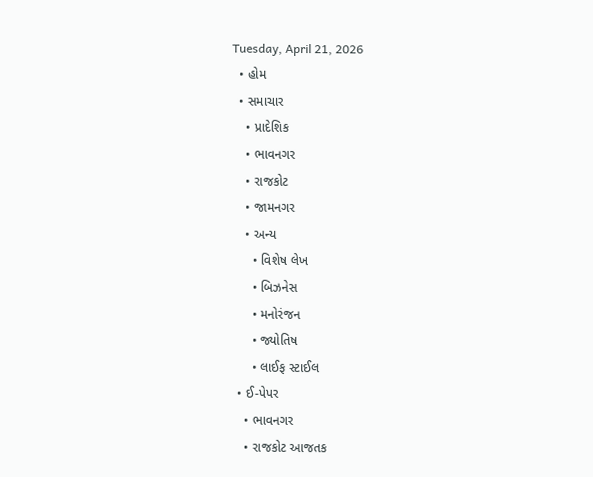Tuesday, April 21, 2026
  • હોમ
  • સમાચાર
    • પ્રાદેશિક
    • ભાવનગર
    • રાજકોટ
    • જામનગર
    • અન્ય
      • વિશેષ લેખ
      • બિઝનેસ
      • મનોરંજન
      • જ્યોતિષ
      • લાઈફ સ્ટાઈલ
  • ઈ-પેપર
    • ભાવનગર
    • રાજકોટ આજતક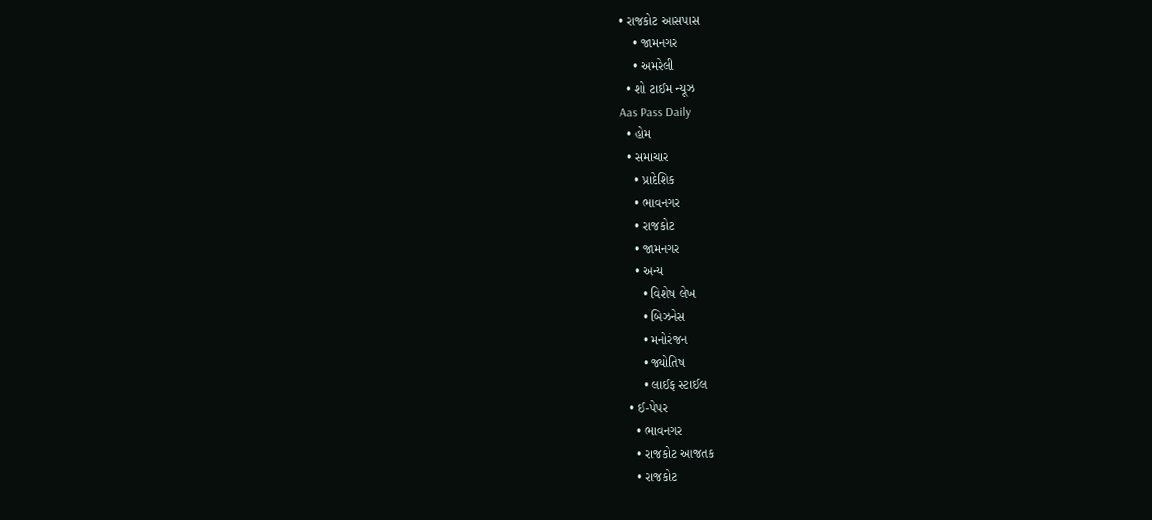• રાજકોટ આસપાસ
    • જામનગર
    • અમરેલી
  • શો ટાઈમ ન્યૂઝ
Aas Pass Daily
  • હોમ
  • સમાચાર
    • પ્રાદેશિક
    • ભાવનગર
    • રાજકોટ
    • જામનગર
    • અન્ય
      • વિશેષ લેખ
      • બિઝનેસ
      • મનોરંજન
      • જ્યોતિષ
      • લાઈફ સ્ટાઈલ
  • ઈ-પેપર
    • ભાવનગર
    • રાજકોટ આજતક
    • રાજકોટ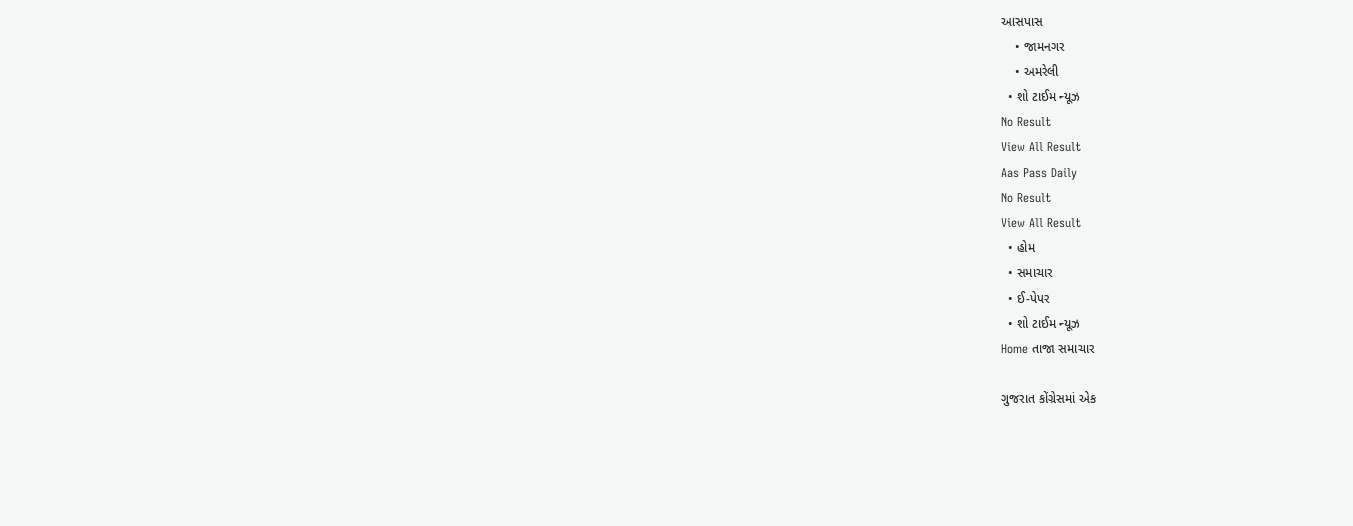આસપાસ
    • જામનગર
    • અમરેલી
  • શો ટાઈમ ન્યૂઝ
No Result
View All Result
Aas Pass Daily
No Result
View All Result
  • હોમ
  • સમાચાર
  • ઈ-પેપર
  • શો ટાઈમ ન્યૂઝ
Home તાજા સમાચાર

ગુજરાત કોંગ્રેસમાં એક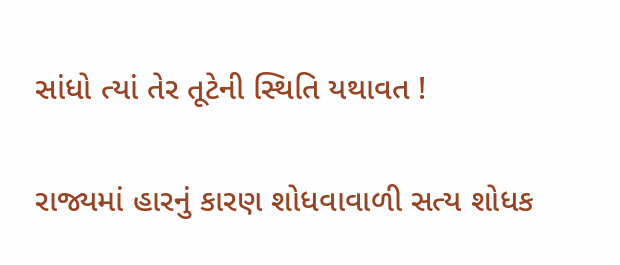સાંધો ત્યાં તેર તૂટેની સ્થિતિ યથાવત !

રાજ્યમાં હારનું કારણ શોધવાવાળી સત્ય શોધક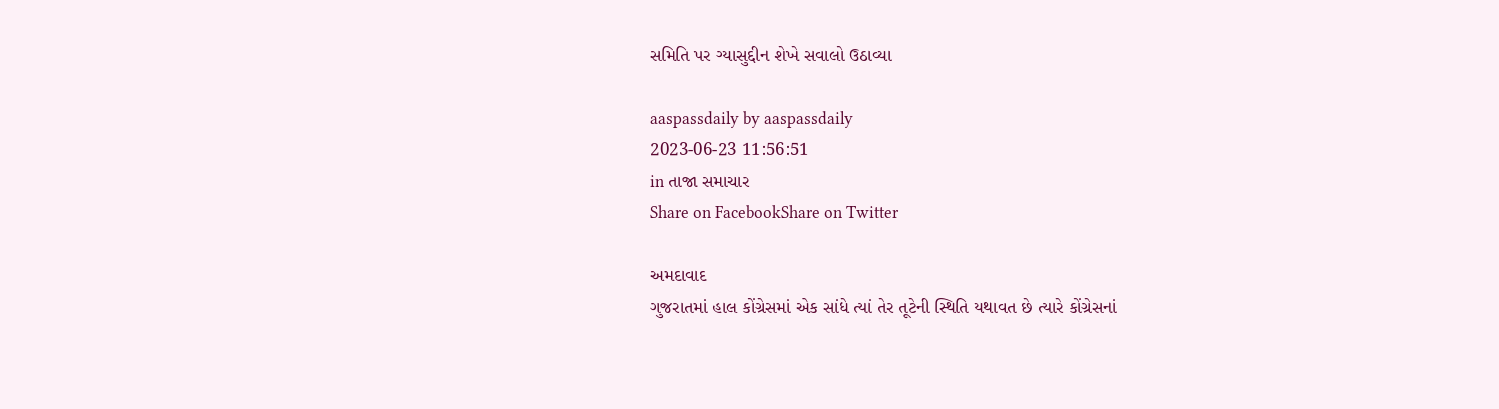સમિતિ પર ગ્યાસુદ્દીન શેખે સવાલો ઉઠાવ્યા

aaspassdaily by aaspassdaily
2023-06-23 11:56:51
in તાજા સમાચાર
Share on FacebookShare on Twitter

અમદાવાદ
ગુજરાતમાં હાલ કોંગ્રેસમાં એક સાંધે ત્યાં તેર તૂટેની સ્થિતિ યથાવત છે ત્યારે કોંગ્રેસનાં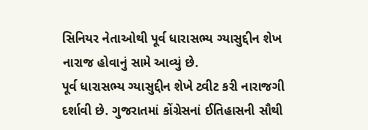સિનિયર નેતાઓથી પૂર્વ ધારાસભ્ય ગ્યાસુદ્દીન શેખ નારાજ હોવાનું સામે આવ્યું છે.
પૂર્વ ધારાસભ્ય ગ્યાસુદ્દીન શેખે ટ્વીટ કરી નારાજગી દર્શાવી છે. ગુજરાતમાં કોંગ્રેસનાં ઈતિહાસની સૌથી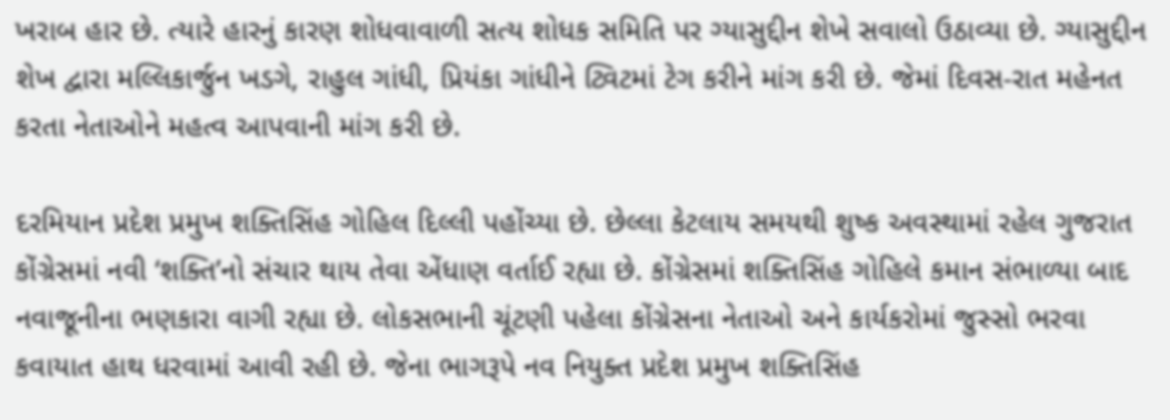ખરાબ હાર છે. ત્યારે હારનું કારણ શોધવાવાળી સત્ય શોધક સમિતિ પર ગ્યાસુદ્દીન શેખે સવાલો ઉઠાવ્યા છે. ગ્યાસુદ્દીન શેખ દ્વારા મલ્લિકાર્જુન ખડગે, રાહુલ ગાંધી, પ્રિયંકા ગાંધીને ટ્વિટમાં ટેગ કરીને માંગ કરી છે. જેમાં દિવસ-રાત મહેનત કરતા નેતાઓને મહત્વ આપવાની માંગ કરી છે.

દરમિયાન પ્રદેશ પ્રમુખ શક્તિસિંહ ગોહિલ દિલ્લી પહોંચ્યા છે. છેલ્લા કેટલાય સમયથી શુષ્ક અવસ્થામાં રહેલ ગુજરાત કોંગ્રેસમાં નવી ‘શક્તિ’નો સંચાર થાય તેવા એંધાણ વર્તાઈ રહ્યા છે. કોંગ્રેસમાં શક્તિસિંહ ગોહિલે કમાન સંભાળ્યા બાદ નવાજૂનીના ભણકારા વાગી રહ્યા છે. લોકસભાની ચૂંટણી પહેલા કોંગ્રેસના નેતાઓ અને કાર્યકરોમાં જુસ્સો ભરવા કવાયાત હાથ ધરવામાં આવી રહી છે. જેના ભાગરૂપે નવ નિયુક્ત પ્રદેશ પ્રમુખ શક્તિસિંહ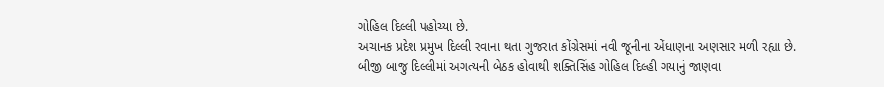ગોહિલ દિલ્લી પહોચ્યા છે.
અચાનક પ્રદેશ પ્રમુખ દિલ્લી રવાના થતા ગુજરાત કોંગ્રેસમાં નવી જૂનીના એંધાણના અણસાર મળી રહ્યા છે. બીજી બાજુ દિલ્લીમાં અગત્યની બેઠક હોવાથી શક્તિસિંહ ગોહિલ દિલ્હી ગયાનું જાણવા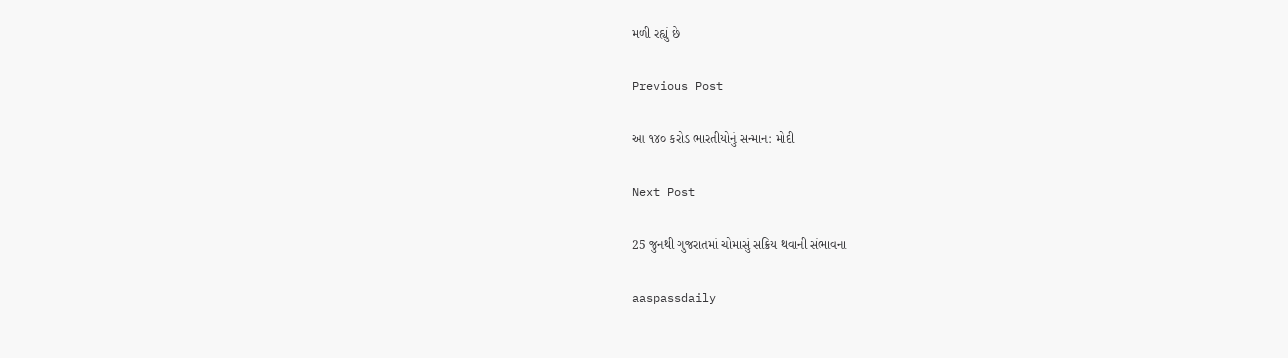મળી રહ્યું છે

Previous Post

આ ૧૪૦ કરોડ ભારતીયોનું સન્માન: મોદી

Next Post

25 જુનથી ગુજરાતમાં ચોમાસું સક્રિય થવાની સંભાવના

aaspassdaily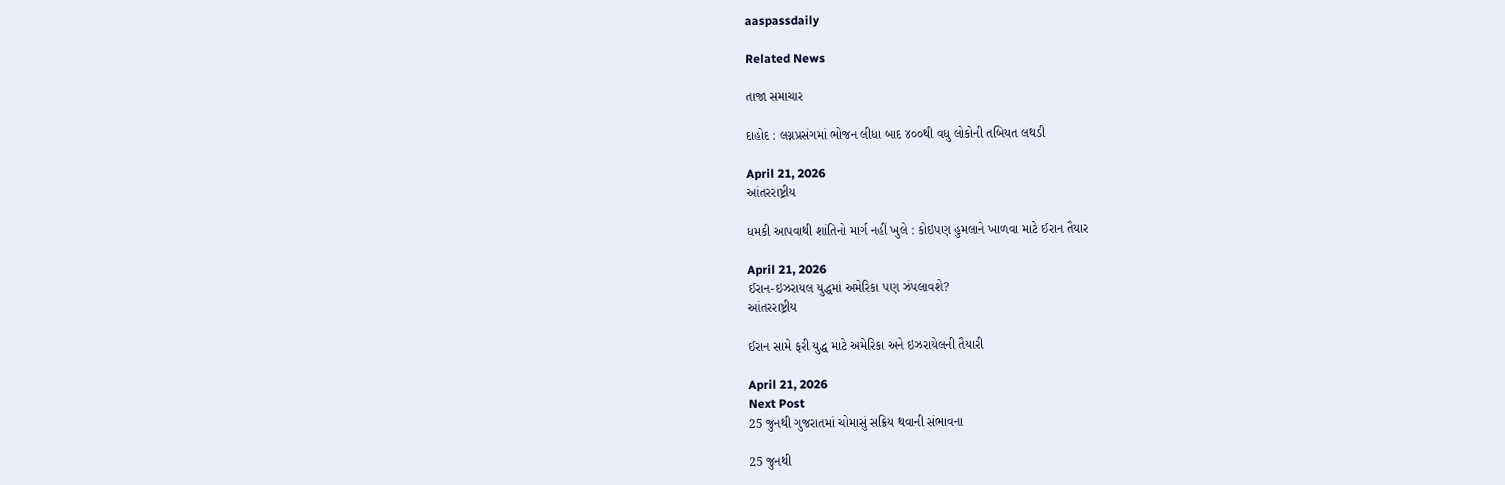aaspassdaily

Related News

તાજા સમાચાર

દાહોદ : લગ્નપ્રસંગમાં ભોજન લીધા બાદ ૪૦૦થી વધુ લોકોની તબિયત લથડી

April 21, 2026
આંતરરાષ્ટ્રીય

ધમકી આપવાથી શાંતિનો માર્ગ નહીં ખુલે : કોઇપણ હુમલાને ખાળવા માટે ઈરાન તૈયાર

April 21, 2026
ઈરાન-ઇઝરાયલ યુદ્ધમાં અમેરિકા પણ ઝંપલાવશે?
આંતરરાષ્ટ્રીય

ઈરાન સામે ફરી યુદ્ધ માટે અમેરિકા અને ઇઝરાયેલની તૈયારી

April 21, 2026
Next Post
25 જુનથી ગુજરાતમાં ચોમાસું સક્રિય થવાની સંભાવના

25 જુનથી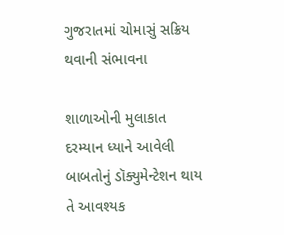ગુજરાતમાં ચોમાસું સક્રિય થવાની સંભાવના

શાળાઓની મુલાકાત દરમ્યાન ધ્યાને આવેલી બાબતોનું ડૉક્યુમેન્ટેશન થાય તે આવશ્યક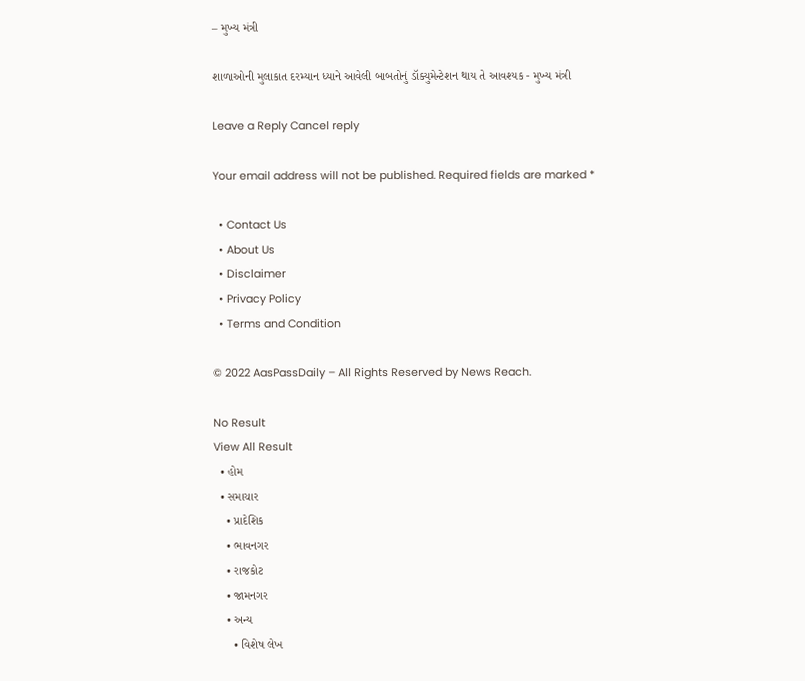– મુખ્ય મંત્રી

શાળાઓની મુલાકાત દરમ્યાન ધ્યાને આવેલી બાબતોનું ડૉક્યુમેન્ટેશન થાય તે આવશ્યક - મુખ્ય મંત્રી

Leave a Reply Cancel reply

Your email address will not be published. Required fields are marked *

  • Contact Us
  • About Us
  • Disclaimer
  • Privacy Policy
  • Terms and Condition

© 2022 AasPassDaily – All Rights Reserved by News Reach.

No Result
View All Result
  • હોમ
  • સમાચાર
    • પ્રાદેશિક
    • ભાવનગર
    • રાજકોટ
    • જામનગર
    • અન્ય
      • વિશેષ લેખ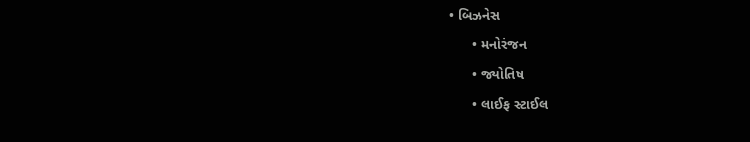• બિઝનેસ
      • મનોરંજન
      • જ્યોતિષ
      • લાઈફ સ્ટાઈલ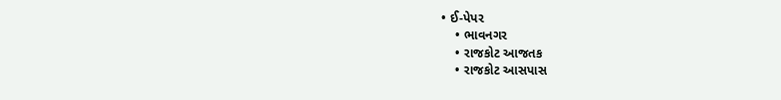• ઈ-પેપર
    • ભાવનગર
    • રાજકોટ આજતક
    • રાજકોટ આસપાસ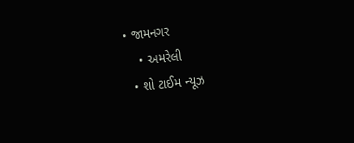• જામનગર
    • અમરેલી
  • શો ટાઈમ ન્યૂઝ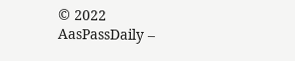© 2022 AasPassDaily –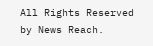All Rights Reserved by News Reach.